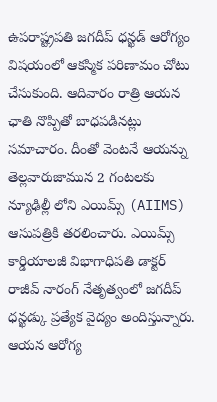ఉపరాష్ట్రపతి జగదీప్ ధన్ఖడ్ ఆరోగ్యం విషయంలో ఆకస్మిక పరిణామం చోటు చేసుకుంది. ఆదివారం రాత్రి ఆయన ఛాతి నొప్పితో బాధపడినట్లు సమాచారం. దీంతో వెంటనే ఆయన్ను తెల్లవారుజామున 2 గంటలకు న్యూఢిల్లీ లోని ఎయిమ్స్ (AIIMS) ఆసుపత్రికి తరలించారు. ఎయిమ్స్ కార్డియాలజీ విభాగాధిపతి డాక్టర్ రాజీవ్ నారంగ్ నేతృత్వంలో జగదీప్ ధన్ఖడ్కు ప్రత్యేక వైద్యం అందిస్తున్నారు. ఆయన ఆరోగ్య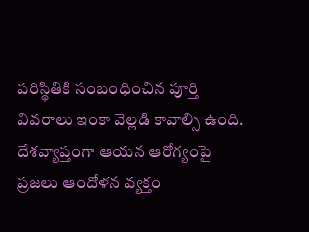పరిస్థితికి సంబంధించిన పూర్తి వివరాలు ఇంకా వెల్లడి కావాల్సి ఉంది. దేశవ్యాప్తంగా ఆయన ఆరోగ్యంపై ప్రజలు ఆందోళన వ్యక్తం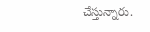చేస్తున్నారు.